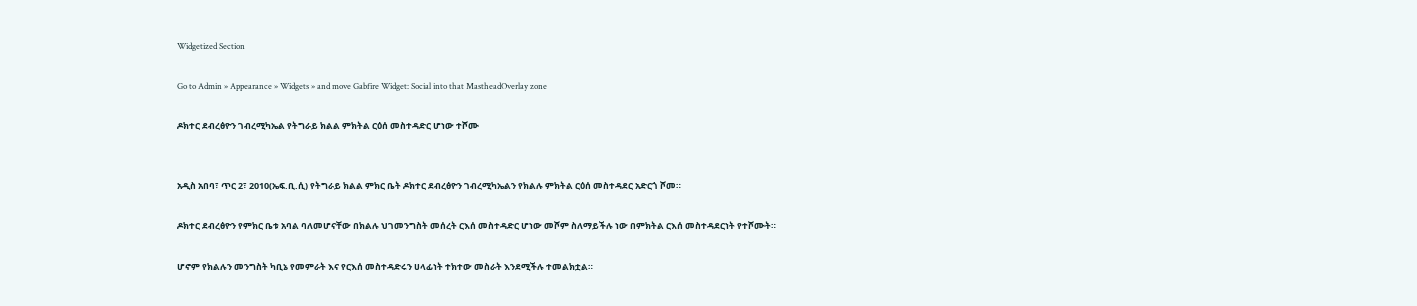Widgetized Section

Go to Admin » Appearance » Widgets » and move Gabfire Widget: Social into that MastheadOverlay zone

ዶክተር ደብረፅዮን ገብረሚካኤል የትግራይ ክልል ምክትል ርዕሰ መስተዳድር ሆነው ተሾሙ


አዲስ አበባ፣ ጥር 2፣ 2010(ኤፍ.ቢ.ሲ) የትግራይ ክልል ምክር ቤት ዶክተር ደብረፅዮን ገብረሚካኤልን የክልሉ ምክትል ርዕሰ መስተዳደር አድርጎ ሾመ።

ዶክተር ደብረፅዮን የምክር ቤቱ አባል ባለመሆናቸው በክልሉ ህገመንግስት መሰረት ርእሰ መስተዳድር ሆነው መሾም ስለማይችሉ ነው በምክትል ርእሰ መስተዳደርነት የተሾሙት።

ሆኖም የክልሉን መንግስት ካቢኔ የመምራት እና የርእሰ መስተዳድሩን ሀላፊነት ተክተው መስራት እንደሚችሉ ተመልክቷል።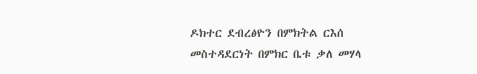ዶክተር ደብረፅዮን በምክትል ርእሰ መስተዳደርነት በምክር ቤቱ ቃለ መሃላ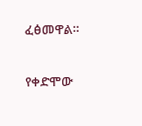ፈፅመዋል።

የቀድሞው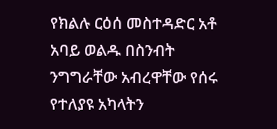የክልሉ ርዕሰ መስተዳድር አቶ አባይ ወልዱ በስንብት ንግግራቸው አብረዋቸው የሰሩ የተለያዩ አካላትን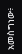አመስግነው፥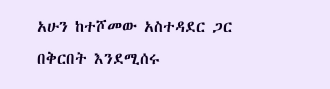አሁን ከተሾመው አስተዳደር ጋር በቅርበት እንደሚሰሩ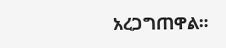አረጋግጠዋል።